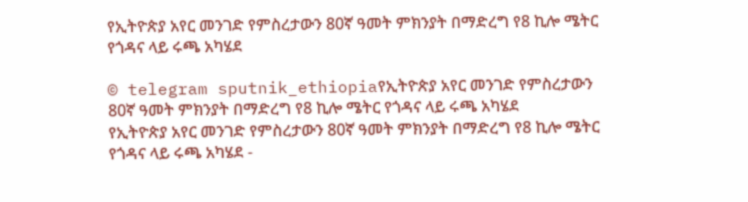የኢትዮጵያ አየር መንገድ የምስረታውን 80ኛ ዓመት ምክንያት በማድረግ የ8 ኪሎ ሜትር የጎዳና ላይ ሩጫ አካሄደ

© telegram sputnik_ethiopiaየኢትዮጵያ አየር መንገድ የምስረታውን 80ኛ ዓመት ምክንያት በማድረግ የ8 ኪሎ ሜትር የጎዳና ላይ ሩጫ አካሄደ
የኢትዮጵያ አየር መንገድ የምስረታውን 80ኛ ዓመት ምክንያት በማድረግ የ8 ኪሎ ሜትር የጎዳና ላይ ሩጫ አካሄደ -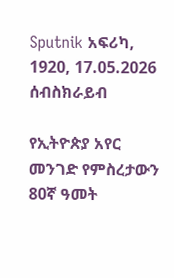Sputnik አፍሪካ, 1920, 17.05.2026
ሰብስክራይብ

የኢትዮጵያ አየር መንገድ የምስረታውን 80ኛ ዓመት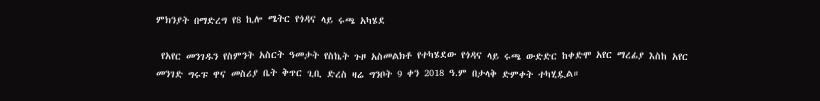ምክንያት በማድረግ የ8 ኪሎ ሜትር የጎዳና ላይ ሩጫ አካሄደ

 የአየር መንገዱን የስምንት አስርት ዓመታት የስኬት ጉዞ አስመልክቶ የተካሄደው የጎዳና ላይ ሩጫ ውድድር ከቀድሞ አየር ማረፊያ እስከ አየር መንገድ ግሩፑ ዋና መስሪያ ቤት ቅጥር ጊቢ ድረስ ዛሬ ግንቦት 9 ቀን 2018 ዓ.ም በታላቅ ድምቀት ተካሂዷል።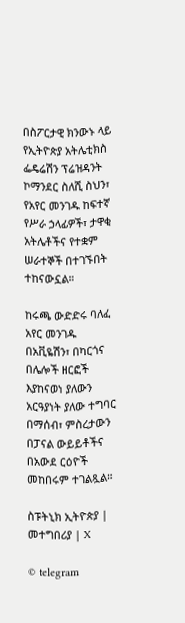በስፖርታዊ ክንውኑ ላይ የኢትዮጵያ አትሌቲክስ ፌዴሬሽን ፕሬዝዳንት ኮማንደር ስለሺ ስህን፣ የአየር መንገዱ ከፍተኛ የሥራ ኃላፊዎች፣ ታዋቂ አትሌቶችና የተቋም ሠራተኞች በተገኙበት ተከናውኗል።

ከሩጫ ውድድሩ ባለፈ አየር መንገዱ በአቪዬሽን፣ በካርጎና በሌሎች ዘርፎች እያከናወነ ያለውን አርዓያነት ያለው ተግባር በማሰብ፣ ምስረታውን በፓናል ውይይቶችና በአውደ ርዕዮች መከበሩም ተገልጿል።

ስፑትኒክ ኢትዮጵያ | መተግበሪያ | X

© telegram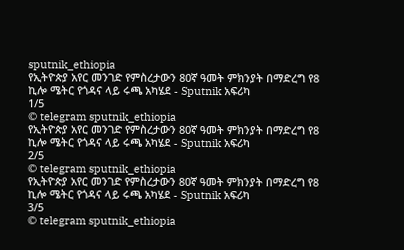sputnik_ethiopia
የኢትዮጵያ አየር መንገድ የምስረታውን 80ኛ ዓመት ምክንያት በማድረግ የ8 ኪሎ ሜትር የጎዳና ላይ ሩጫ አካሄደ - Sputnik አፍሪካ
1/5
© telegram sputnik_ethiopia
የኢትዮጵያ አየር መንገድ የምስረታውን 80ኛ ዓመት ምክንያት በማድረግ የ8 ኪሎ ሜትር የጎዳና ላይ ሩጫ አካሄደ - Sputnik አፍሪካ
2/5
© telegram sputnik_ethiopia
የኢትዮጵያ አየር መንገድ የምስረታውን 80ኛ ዓመት ምክንያት በማድረግ የ8 ኪሎ ሜትር የጎዳና ላይ ሩጫ አካሄደ - Sputnik አፍሪካ
3/5
© telegram sputnik_ethiopia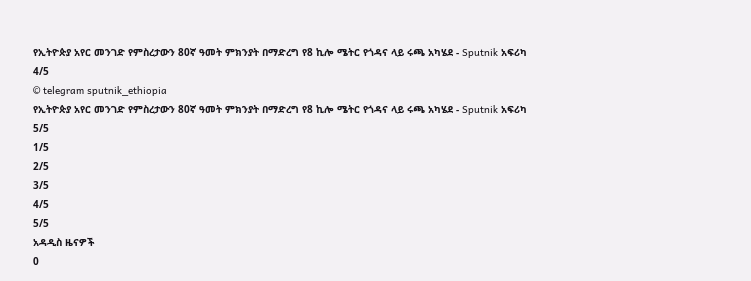የኢትዮጵያ አየር መንገድ የምስረታውን 80ኛ ዓመት ምክንያት በማድረግ የ8 ኪሎ ሜትር የጎዳና ላይ ሩጫ አካሄደ - Sputnik አፍሪካ
4/5
© telegram sputnik_ethiopia
የኢትዮጵያ አየር መንገድ የምስረታውን 80ኛ ዓመት ምክንያት በማድረግ የ8 ኪሎ ሜትር የጎዳና ላይ ሩጫ አካሄደ - Sputnik አፍሪካ
5/5
1/5
2/5
3/5
4/5
5/5
አዳዲስ ዜናዎች
0